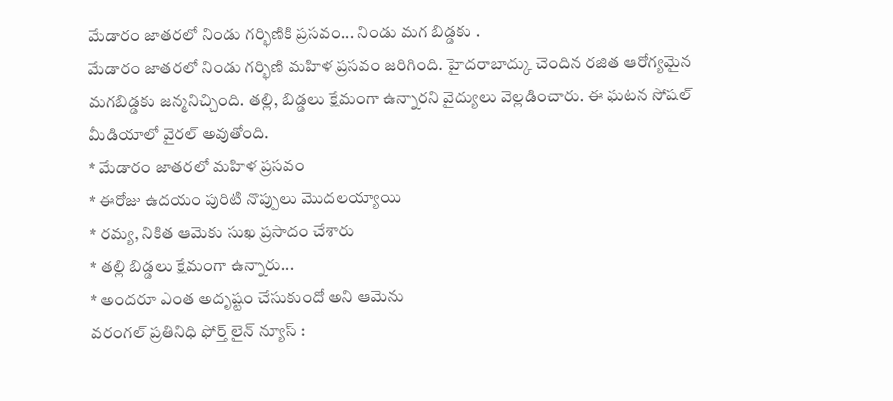మేడారం జాతరలో నిండు గర్భిణికి ప్రసవం... నిండు మగ బిడ్డకు .
మేడారం జాతరలో నిండు గర్భిణి మహిళ ప్రసవం జరిగింది. హైదరాబాద్కు చెందిన రజిత ఆరోగ్యమైన మగబిడ్డకు జన్మనిచ్చింది. తల్లి, బిడ్డలు క్షేమంగా ఉన్నారని వైద్యులు వెల్లడించారు. ఈ ఘటన సోషల్ మీడియాలో వైరల్ అవుతోంది.
* మేడారం జాతరలో మహిళ ప్రసవం
* ఈరోజు ఉదయం పురిటి నొప్పులు మొదలయ్యాయి
* రమ్య, నికిత ఆమెకు సుఖ ప్రసాదం చేశారు
* తల్లి బిడ్డలు క్షేమంగా ఉన్నారు...
* అందరూ ఎంత అదృష్టం చేసుకుందో అని ఆమెను
వరంగల్ ప్రతినిధి ఫోర్త్ లైన్ న్యూస్ :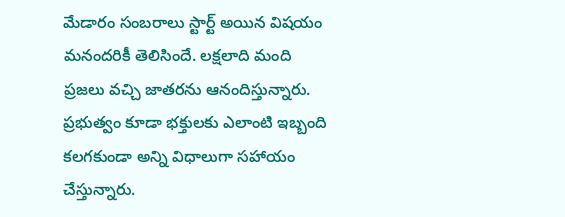మేడారం సంబరాలు స్టార్ట్ అయిన విషయం మనందరికీ తెలిసిందే. లక్షలాది మంది ప్రజలు వచ్చి జాతరను ఆనందిస్తున్నారు. ప్రభుత్వం కూడా భక్తులకు ఎలాంటి ఇబ్బంది కలగకుండా అన్ని విధాలుగా సహాయం చేస్తున్నారు.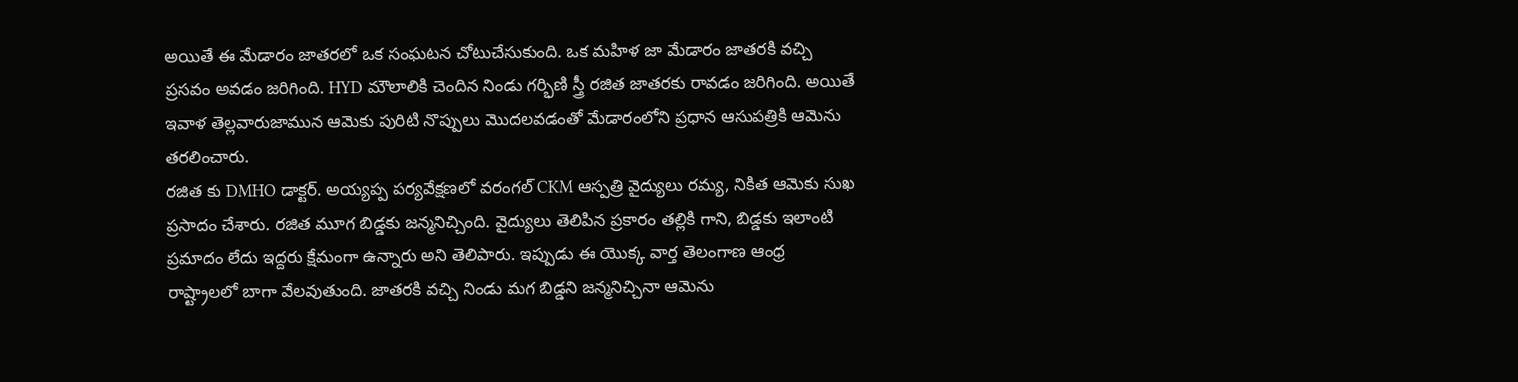అయితే ఈ మేడారం జాతరలో ఒక సంఘటన చోటుచేసుకుంది. ఒక మహిళ జా మేడారం జాతరకి వచ్చి ప్రసవం అవడం జరిగింది. HYD మౌలాలికి చెందిన నిండు గర్భిణి స్త్రీ రజిత జాతరకు రావడం జరిగింది. అయితే ఇవాళ తెల్లవారుజామున ఆమెకు పురిటి నొప్పులు మొదలవడంతో మేడారంలోని ప్రధాన ఆసుపత్రికి ఆమెను తరలించారు.
రజిత కు DMHO డాక్టర్. అయ్యప్ప పర్యవేక్షణలో వరంగల్ CKM ఆస్పత్రి వైద్యులు రమ్య, నికిత ఆమెకు సుఖ ప్రసాదం చేశారు. రజిత మూగ బిడ్డకు జన్మనిచ్చింది. వైద్యులు తెలిపిన ప్రకారం తల్లికి గాని, బిడ్డకు ఇలాంటి ప్రమాదం లేదు ఇద్దరు క్షేమంగా ఉన్నారు అని తెలిపారు. ఇప్పుడు ఈ యొక్క వార్త తెలంగాణ ఆంధ్ర రాష్ట్రాలలో బాగా వేలవుతుంది. జాతరకి వచ్చి నిండు మగ బిడ్డని జన్మనిచ్చినా ఆమెను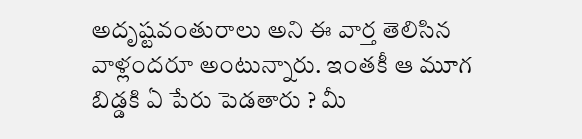అదృష్టవంతురాలు అని ఈ వార్త తెలిసిన వాళ్లందరూ అంటున్నారు. ఇంతకీ ఆ మూగ బిడ్డకి ఏ పేరు పెడతారు ? మీ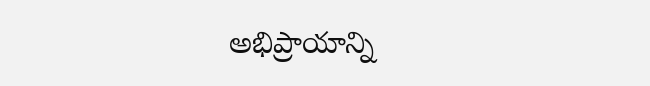అభిప్రాయాన్ని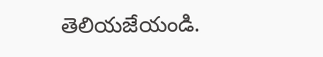తెలియజేయండి.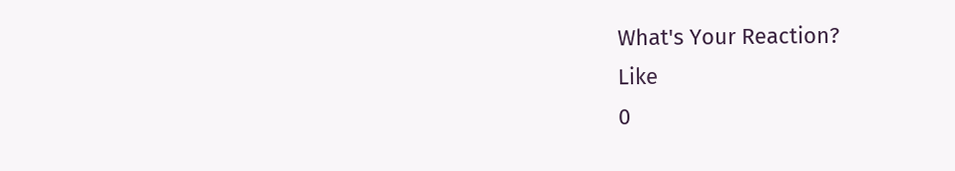What's Your Reaction?
Like
0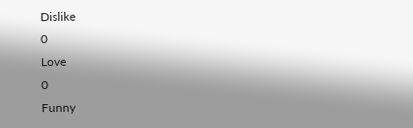Dislike
0
Love
0
Funny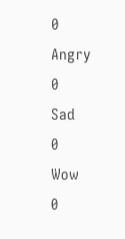0
Angry
0
Sad
0
Wow
0